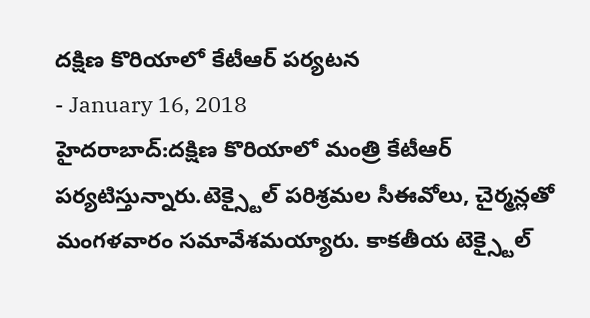దక్షిణ కొరియాలో కేటీఆర్ పర్యటన
- January 16, 2018
హైదరాబాద్:దక్షిణ కొరియాలో మంత్రి కేటీఆర్ పర్యటిస్తున్నారు.టెక్స్టైల్ పరిశ్రమల సీఈవోలు, చైర్మన్లతో మంగళవారం సమావేశమయ్యారు. కాకతీయ టెక్స్టైల్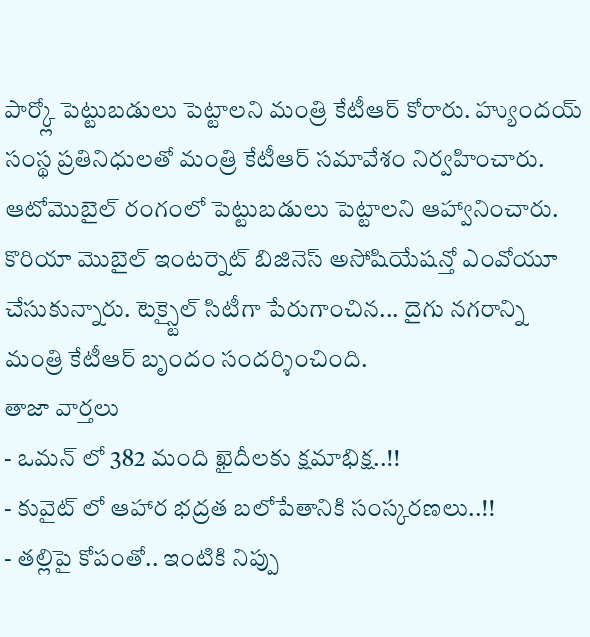పార్క్లో పెట్టుబడులు పెట్టాలని మంత్రి కేటీఆర్ కోరారు. హ్యుందయ్ సంస్థ ప్రతినిధులతో మంత్రి కేటీఆర్ సమావేశం నిర్వహించారు. ఆటోమొబైల్ రంగంలో పెట్టుబడులు పెట్టాలని ఆహ్వానించారు. కొరియా మొబైల్ ఇంటర్నెట్ బిజినెస్ అసోషియేషన్తో ఎంవోయూ చేసుకున్నారు. టెక్స్టైల్ సిటీగా పేరుగాంచిన... దైగు నగరాన్ని మంత్రి కేటీఆర్ బృందం సందర్శించింది.
తాజా వార్తలు
- ఒమన్ లో 382 మంది ఖైదీలకు క్షమాభిక్ష..!!
- కువైట్ లో ఆహార భద్రత బలోపేతానికి సంస్కరణలు..!!
- తల్లిపై కోపంతో.. ఇంటికి నిప్పు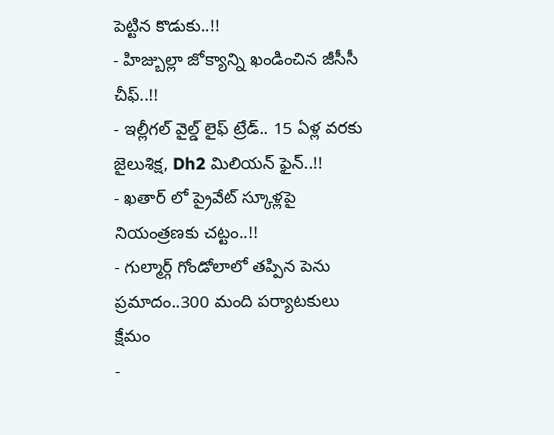పెట్టిన కొడుకు..!!
- హిజ్బుల్లా జోక్యాన్ని ఖండించిన జీసీసీ చీఫ్..!!
- ఇల్లీగల్ వైల్డ్ లైఫ్ ట్రేడ్.. 15 ఏళ్ల వరకు జైలుశిక్ష, Dh2 మిలియన్ ఫైన్..!!
- ఖతార్ లో ప్రైవేట్ స్కూళ్లపై నియంత్రణకు చట్టం..!!
- గుల్మార్గ్ గోండోలాలో తప్పిన పెను ప్రమాదం..300 మంది పర్యాటకులు క్షేమం
-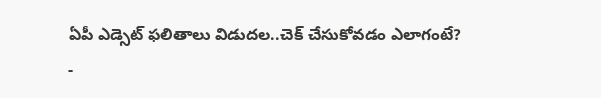ఏపీ ఎడ్సెట్ ఫలితాలు విడుదల..చెక్ చేసుకోవడం ఎలాగంటే?
-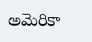అమెరికా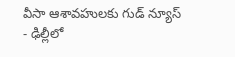వీసా ఆశావహులకు గుడ్ న్యూస్
- ఢిల్లీలో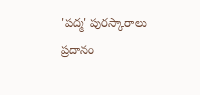'పద్మ' పురస్కారాలు ప్రదానం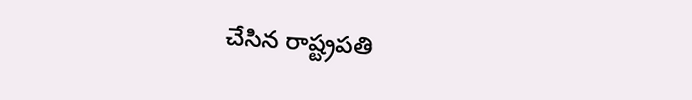చేసిన రాష్ట్రపతి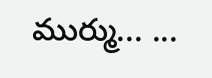ముర్ము... ...